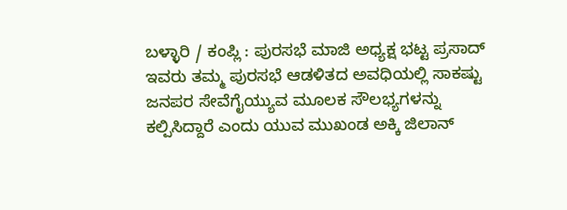ಬಳ್ಳಾರಿ / ಕಂಪ್ಲಿ : ಪುರಸಭೆ ಮಾಜಿ ಅಧ್ಯಕ್ಷ ಭಟ್ಟ ಪ್ರಸಾದ್ ಇವರು ತಮ್ಮ ಪುರಸಭೆ ಆಡಳಿತದ ಅವಧಿಯಲ್ಲಿ ಸಾಕಷ್ಟು ಜನಪರ ಸೇವೆಗೈಯ್ಯುವ ಮೂಲಕ ಸೌಲಭ್ಯಗಳನ್ನು ಕಲ್ಪಿಸಿದ್ದಾರೆ ಎಂದು ಯುವ ಮುಖಂಡ ಅಕ್ಕಿ ಜಿಲಾನ್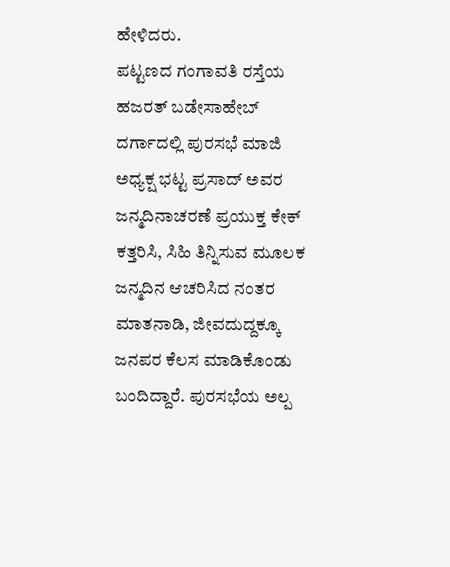ಹೇಳಿದರು.
ಪಟ್ಟಣದ ಗಂಗಾವತಿ ರಸ್ತೆಯ ಹಜರತ್ ಬಡೇಸಾಹೇಬ್ ದರ್ಗಾದಲ್ಲಿ ಪುರಸಭೆ ಮಾಜಿ ಅಧ್ಯಕ್ಷ ಭಟ್ಟ ಪ್ರಸಾದ್ ಅವರ ಜನ್ಮದಿನಾಚರಣೆ ಪ್ರಯುಕ್ತ ಕೇಕ್ ಕತ್ತರಿಸಿ, ಸಿಹಿ ತಿನ್ನಿಸುವ ಮೂಲಕ ಜನ್ಮದಿನ ಆಚರಿಸಿದ ನಂತರ ಮಾತನಾಡಿ, ಜೀವದುದ್ದಕ್ಕೂ ಜನಪರ ಕೆಲಸ ಮಾಡಿಕೊಂಡು ಬಂದಿದ್ದಾರೆ. ಪುರಸಭೆಯ ಅಲ್ಪ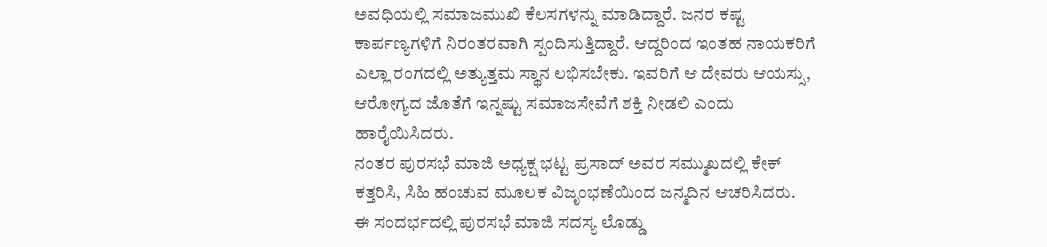ಅವಧಿಯಲ್ಲಿ ಸಮಾಜಮುಖಿ ಕೆಲಸಗಳನ್ನು ಮಾಡಿದ್ದಾರೆ. ಜನರ ಕಷ್ಟ ಕಾರ್ಪಣ್ಯಗಳಿಗೆ ನಿರಂತರವಾಗಿ ಸ್ಪಂದಿಸುತ್ತಿದ್ದಾರೆ. ಆದ್ದರಿಂದ ಇಂತಹ ನಾಯಕರಿಗೆ ಎಲ್ಲಾ ರಂಗದಲ್ಲಿ ಅತ್ಯುತ್ತಮ ಸ್ಥಾನ ಲಭಿಸಬೇಕು. ಇವರಿಗೆ ಆ ದೇವರು ಆಯಸ್ಸು, ಆರೋಗ್ಯದ ಜೊತೆಗೆ ಇನ್ನಷ್ಟು ಸಮಾಜಸೇವೆಗೆ ಶಕ್ತಿ ನೀಡಲಿ ಎಂದು ಹಾರೈಯಿಸಿದರು.
ನಂತರ ಪುರಸಭೆ ಮಾಜಿ ಅಧ್ಯಕ್ಷ ಭಟ್ಟ ಪ್ರಸಾದ್ ಅವರ ಸಮ್ಮುಖದಲ್ಲಿ ಕೇಕ್ ಕತ್ತರಿಸಿ, ಸಿಹಿ ಹಂಚುವ ಮೂಲಕ ವಿಜೃಂಭಣೆಯಿಂದ ಜನ್ಮದಿನ ಆಚರಿಸಿದರು.
ಈ ಸಂದರ್ಭದಲ್ಲಿ ಪುರಸಭೆ ಮಾಜಿ ಸದಸ್ಯ ಲೊಡ್ಡು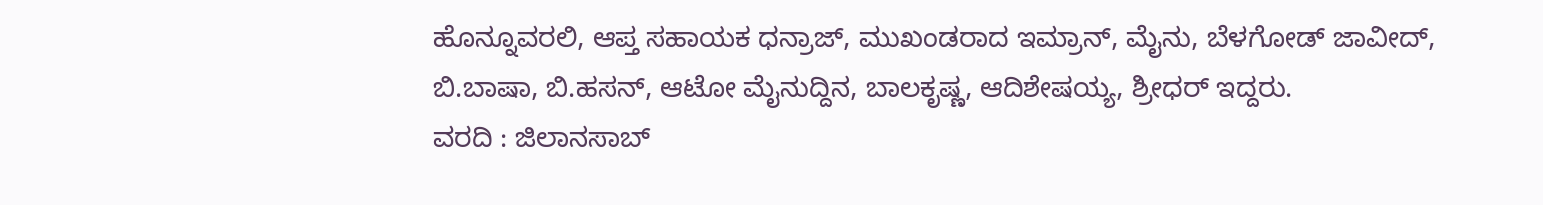ಹೊನ್ನೂವರಲಿ, ಆಪ್ತ ಸಹಾಯಕ ಧನ್ರಾಜ್, ಮುಖಂಡರಾದ ಇಮ್ರಾನ್, ಮೈನು, ಬೆಳಗೋಡ್ ಜಾವೀದ್, ಬಿ.ಬಾಷಾ, ಬಿ.ಹಸನ್, ಆಟೋ ಮೈನುದ್ದಿನ, ಬಾಲಕೃಷ್ಣ, ಆದಿಶೇಷಯ್ಯ, ಶ್ರೀಧರ್ ಇದ್ದರು.
ವರದಿ : ಜಿಲಾನಸಾಬ್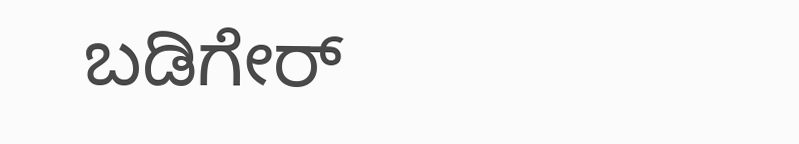ಬಡಿಗೇರ್